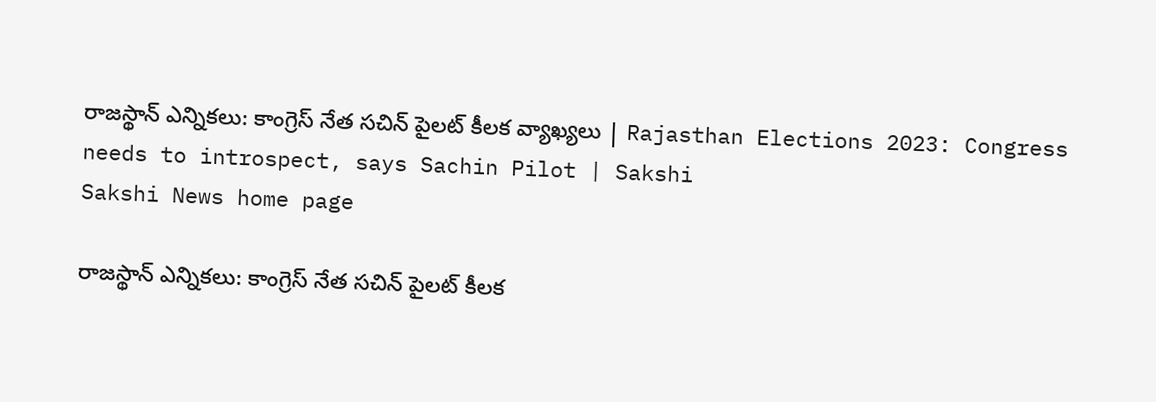రాజస్థాన్ ఎన్నికలు: కాంగ్రెస్‌ నేత సచిన్‌ పైలట్‌ కీలక వ్యాఖ్యలు | Rajasthan Elections 2023: Congress needs to introspect, says Sachin Pilot | Sakshi
Sakshi News home page

రాజస్థాన్ ఎన్నికలు: కాంగ్రెస్‌ నేత సచిన్‌ పైలట్‌ కీలక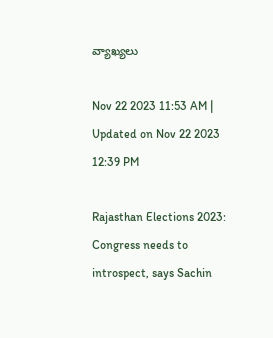వ్యాఖ్యలు

Nov 22 2023 11:53 AM | Updated on Nov 22 2023 12:39 PM

Rajasthan Elections 2023: Congress needs to introspect, says Sachin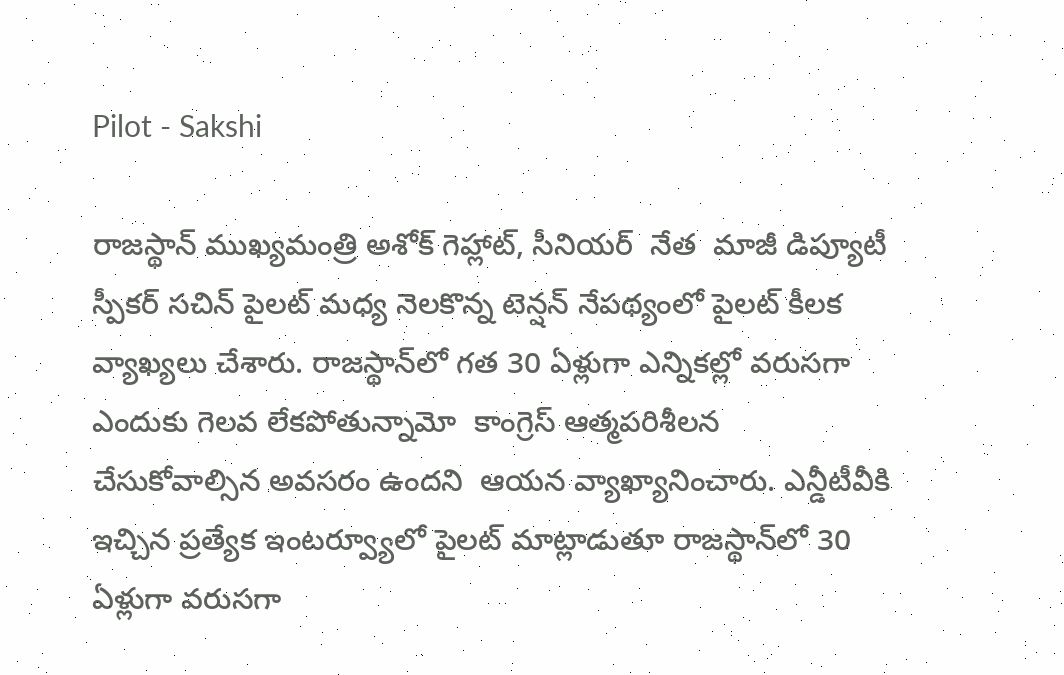Pilot - Sakshi

రాజస్థాన్ ముఖ్యమంత్రి అశోక్ గెహ్లాట్, సీనియర్‌  నేత  మాజీ డిప్యూటీ స్పీక‌ర్ స‌చిన్ పైల‌ట్ మధ్య నెలకొన్న టెన్షన్‌ నేపథ్యంలో పైలట్‌ కీలక  వ్యాఖ్యలు చేశారు. రాజస్థాన్‌లో గత 30 ఏళ్లుగా ఎన్నికల్లో వరుసగా ఎందుకు గెలవ లేకపోతున్నామో  కాంగ్రెస్ ఆత్మపరిశీలన చేసుకోవాల్సిన అవసరం ఉందని  ఆయన వ్యాఖ్యానించారు. ఎన్డీటీవీకి ఇచ్చిన ప్రత్యేక ఇంటర్వ్యూలో పైలట్ మాట్లాడుతూ రాజస్థాన్‌లో 30 ఏళ్లుగా వరుసగా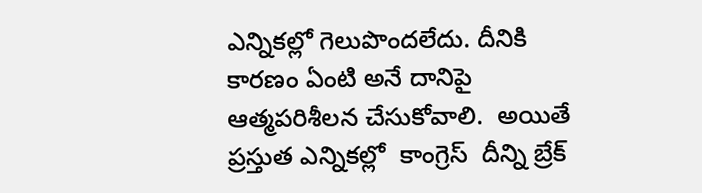ఎన్నికల్లో గెలుపొందలేదు. దీనికి కారణం ఏంటి అనే దానిపై  ఆత్మపరిశీలన చేసుకోవాలి.  అయితే ప్రస్తుత ఎన్నికల్లో  కాంగ్రెస్‌  దీన్ని బ్రేక్‌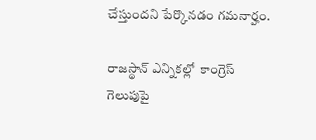చేస్తుందని పేర్కొనడం గమనార్హం.

రాజస్థాన్ ఎన్నికల్లో  కాంగ్రెస్  గెలుపుపై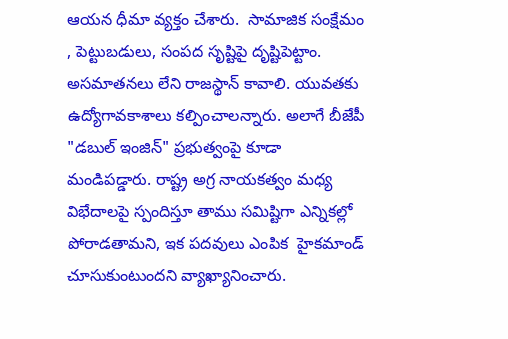ఆయన ధీమా వ్యక్తం చేశారు.  సామాజిక సంక్షేమం , పెట్టుబడులు, సంపద సృష్టిపై దృష్టిపెట్టాం. అసమాతనలు లేని రాజస్థాన్ కావాలి. యువతకు  ఉద్యోగావకాశాలు కల్పించాలన్నారు. అలాగే బీజేపీ "డబుల్ ఇంజిన్" ప్రభుత్వంపై కూడా  మండిపడ్డారు. రాష్ట్ర అగ్ర నాయకత్వం మధ్య విభేదాలపై స్పందిస్తూ తాము స‌మిష్టిగా ఎన్నిక‌ల్లో పోరాడ‌తామని, ఇక పదవులు ఎంపిక  హైక‌మాండ్  చూసుకుంటుందని వ్యాఖ్యానించారు.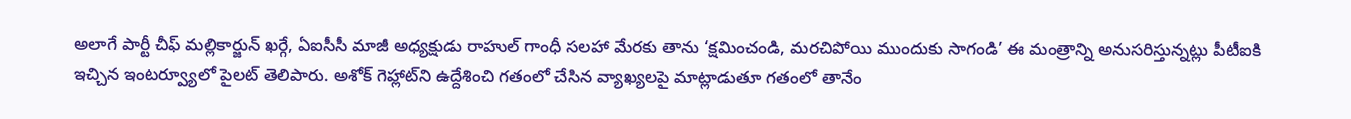అలాగే పార్టీ చీఫ్ మల్లికార్జున్ ఖర్గే, ఏఐసీసీ మాజీ అధ్యక్షుడు రాహుల్ గాంధీ సలహా మేరకు తాను ‘క్షమించండి, మరచిపోయి ముందుకు సాగండి’ ఈ మంత్రాన్ని అనుసరిస్తున్నట్లు పీటీఐకి ఇచ్చిన ఇంటర్వ్యూలో పైలట్ తెలిపారు. అశోక్ గెహ్లాట్‌ని ఉద్దేశించి గతంలో చేసిన వ్యాఖ్యలపై మాట్లాడుతూ గతంలో తానేం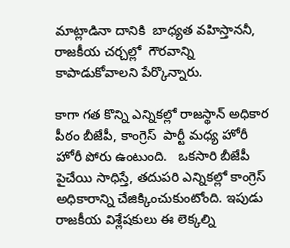మాట్లాడినా దానికి  బాధ్యత వహిస్తాననీ, రాజకీయ చర్చల్లో  గౌరవాన్ని కాపాడుకోవాలని పేర్కొన్నారు.

కాగా గత కొన్ని ఎన్నికల్లో రాజస్థాన్ అధికార  పీఠం బీజేపీ, కాంగ్రెస్  పార్టీ మధ్య హోరీ హోరీ పోరు ఉంటుంది.   ఒకసారి బీజేపీ పైచేయి సాధిస్తే, తదుపరి ఎన్నికల్లో కాంగ్రెస్‌ అధికారాన్ని చేజిక్కించుకుంటోంది. ఇపుడు  రాజకీయ విశ్లేషకులు ఈ లెక్కల్ని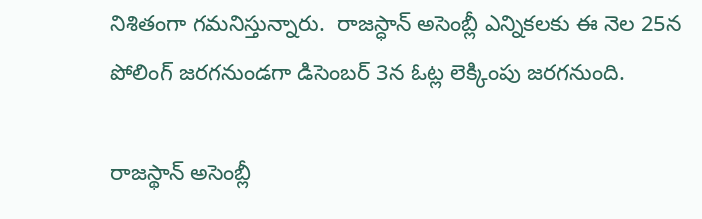నిశితంగా గమనిస్తున్నారు.  రాజ‌స్ధాన్ అసెంబ్లీ ఎన్నిక‌ల‌కు ఈ నెల 25న పోలింగ్ జ‌ర‌గ‌నుండ‌గా డిసెంబ‌ర్ 3న ఓట్ల లెక్కింపు జరగనుంది.

రాజస్థాన్‌ అసెంబ్లీ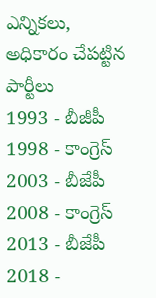ఎన్నికలు, అధికారం చేపట్టిన పార్టీలు
1993 - బీజీపీ
1998 - కాంగ్రెస్‌
2003 - బీజేపీ
2008 - కాంగ్రెస్‌
2013 - బీజేపీ
2018 -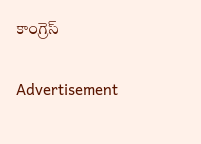కాంగ్రెస్‌

Advertisement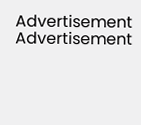Advertisement
Advertisement